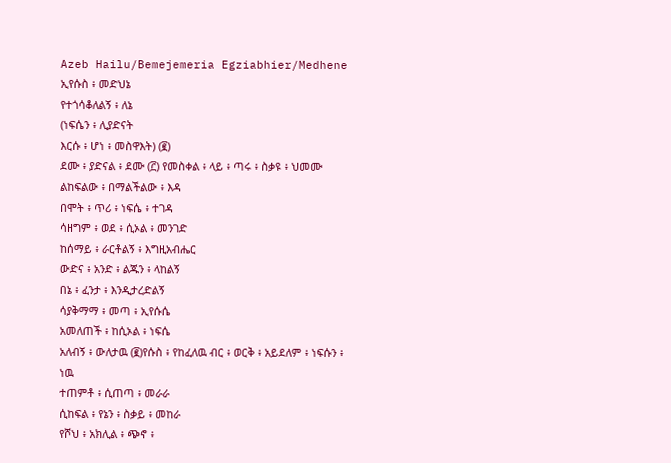Azeb Hailu/Bemejemeria Egziabhier/Medhene
ኢየሱስ ፥ መድህኔ
የተጎሳቆለልኝ ፥ ለኔ
(ነፍሴን ፥ ሊያድናት
እርሱ ፥ ሆነ ፥ መስዋእት) (፪)
ደሙ ፥ ያድናል ፥ ደሙ (፫) የመስቀል ፥ ላይ ፥ ጣሩ ፥ ስቃዩ ፥ ህመሙ
ልከፍልው ፥ በማልችልው ፥ እዳ
በሞት ፥ ጥሪ ፥ ነፍሴ ፥ ተገዳ
ሳዘግም ፥ ወደ ፥ ሲኦል ፥ መንገድ
ከሰማይ ፥ ራርቶልኝ ፥ እግዚአብሔር
ውድና ፥ አንድ ፥ ልጁን ፥ ላከልኝ
በኔ ፥ ፈንታ ፥ እንዲታረድልኝ
ሳያቅማማ ፥ መጣ ፥ ኢየሱሴ
አመለጠች ፥ ከሲኦል ፥ ነፍሴ
አለብኝ ፥ ውለታዉ (፪)የሱስ ፥ የከፈለዉ ብር ፥ ወርቅ ፥ አይደለም ፥ ነፍሱን ፥ ነዉ
ተጠምቶ ፥ ሲጠጣ ፥ መራራ
ሲከፍል ፥ የኔን ፥ ስቃይ ፥ መከራ
የሾህ ፥ አክሊል ፥ ጭኖ ፥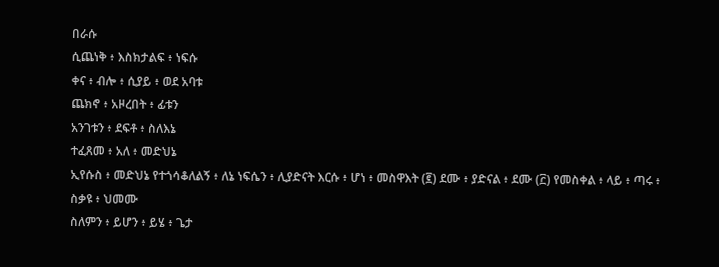በራሱ
ሲጨነቅ ፥ እስክታልፍ ፥ ነፍሱ
ቀና ፥ ብሎ ፥ ሲያይ ፥ ወደ አባቱ
ጨክኖ ፥ አዞረበት ፥ ፊቱን
አንገቱን ፥ ደፍቶ ፥ ስለእኔ
ተፈጸመ ፥ አለ ፥ መድህኔ
ኢየሱስ ፥ መድህኔ የተጎሳቆለልኝ ፥ ለኔ ነፍሴን ፥ ሊያድናት እርሱ ፥ ሆነ ፥ መስዋእት (፪) ደሙ ፥ ያድናል ፥ ደሙ (፫) የመስቀል ፥ ላይ ፥ ጣሩ ፥ ስቃዩ ፥ ህመሙ
ስለምን ፥ ይሆን ፥ ይሄ ፥ ጌታ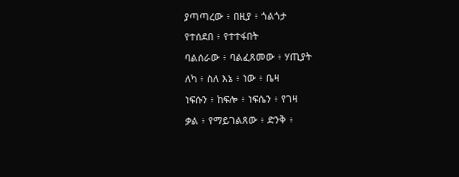ያጣጣረው ፥ በዚያ ፥ ጎልጎታ
የተሰደበ ፥ የተተፋበት
ባልሰራው ፥ ባልፈጸመው ፥ ሃጢያት
ለካ ፥ ስለ እኔ ፥ ነው ፥ ቤዛ
ነፍሱን ፥ ከፍሎ ፥ ነፍሴን ፥ የገዛ
ቃል ፥ የማይገልጸው ፥ ድንቅ ፥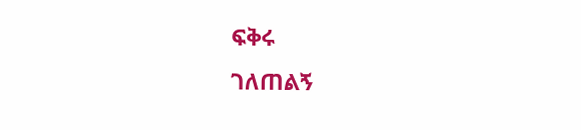ፍቅሩ
ገለጠልኝ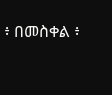፥ በመስቀል ፥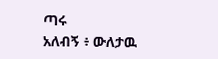ጣሩ
አለብኝ ፥ ውለታዉ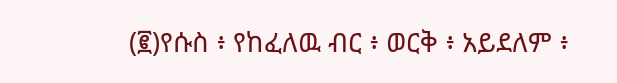(፪)የሱስ ፥ የከፈለዉ ብር ፥ ወርቅ ፥ አይደለም ፥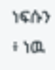ነፍሱን ፥ ነዉ